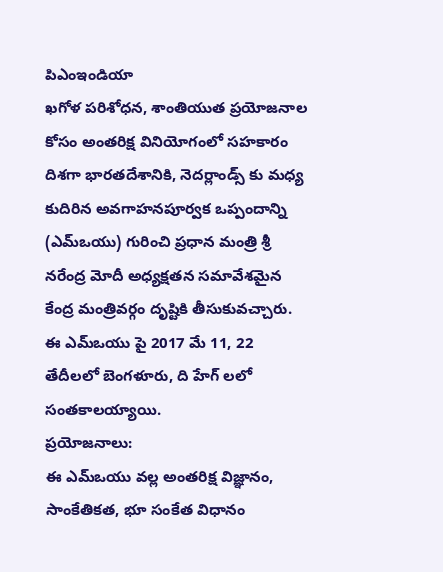పిఎంఇండియా
ఖగోళ పరిశోధన, శాంతియుత ప్రయోజనాల కోసం అంతరిక్ష వినియోగంలో సహకారం దిశగా భారతదేశానికి, నెదర్లాండ్స్ కు మధ్య కుదిరిన అవగాహనపూర్వక ఒప్పందాన్ని (ఎమ్ఒయు) గురించి ప్రధాన మంత్రి శ్రీ నరేంద్ర మోదీ అధ్యక్షతన సమావేశమైన కేంద్ర మంత్రివర్గం దృష్టికి తీసుకువచ్చారు. ఈ ఎమ్ఒయు పై 2017 మే 11, 22 తేదీలలో బెంగళూరు, ది హేగ్ లలో సంతకాలయ్యాయి.
ప్రయోజనాలు:
ఈ ఎమ్ఒయు వల్ల అంతరిక్ష విజ్ఞానం, సాంకేతికత, భూ సంకేత విధానం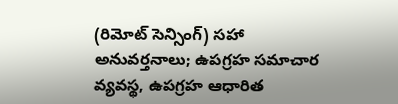(రిమోట్ సెన్సింగ్) సహా అనువర్తనాలు; ఉపగ్రహ సమాచార వ్యవస్థ, ఉపగ్రహ ఆధారిత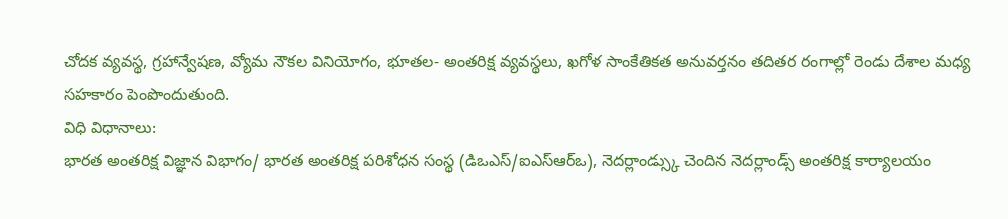చోదక వ్యవస్థ, గ్రహాన్వేషణ, వ్యోమ నౌకల వినియోగం, భూతల- అంతరిక్ష వ్యవస్థలు, ఖగోళ సాంకేతికత అనువర్తనం తదితర రంగాల్లో రెండు దేశాల మధ్య సహకారం పెంపొందుతుంది.
విధి విధానాలు:
భారత అంతరిక్ష విజ్ఞాన విభాగం/ భారత అంతరిక్ష పరిశోధన సంస్థ (డిఒఎస్/ఐఎస్ఆర్ఒ), నెదర్లాండ్స్కు చెందిన నెదర్లాండ్స్ అంతరిక్ష కార్యాలయం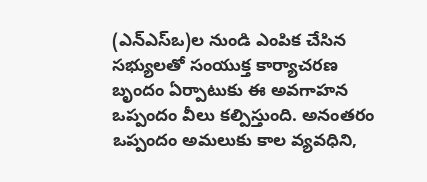(ఎన్ఎస్ఒ)ల నుండి ఎంపిక చేసిన సభ్యులతో సంయుక్త కార్యాచరణ బృందం ఏర్పాటుకు ఈ అవగాహన ఒప్పందం వీలు కల్పిస్తుంది. అనంతరం ఒప్పందం అమలుకు కాల వ్యవధిని,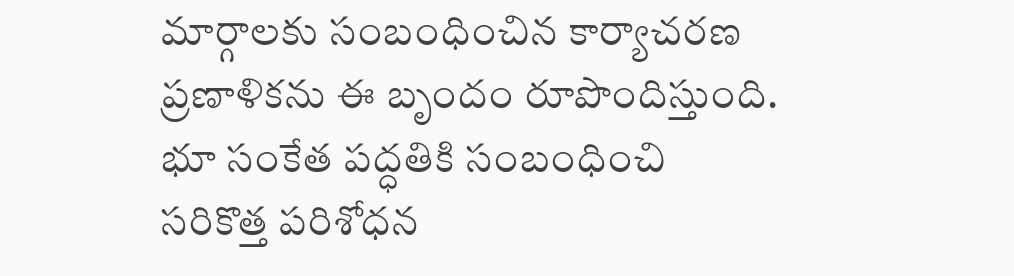మార్గాలకు సంబంధించిన కార్యాచరణ ప్రణాళికను ఈ బృందం రూపొందిస్తుంది. భూ సంకేత పద్ధతికి సంబంధించి సరికొత్త పరిశోధన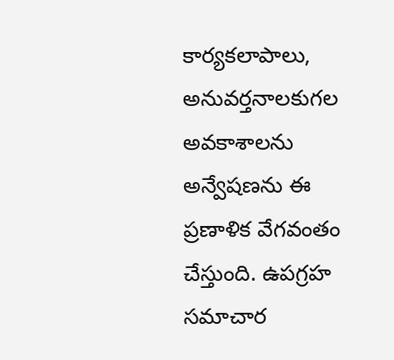కార్యకలాపాలు, అనువర్తనాలకుగల అవకాశాలను అన్వేషణను ఈ ప్రణాళిక వేగవంతం చేస్తుంది. ఉపగ్రహ సమాచార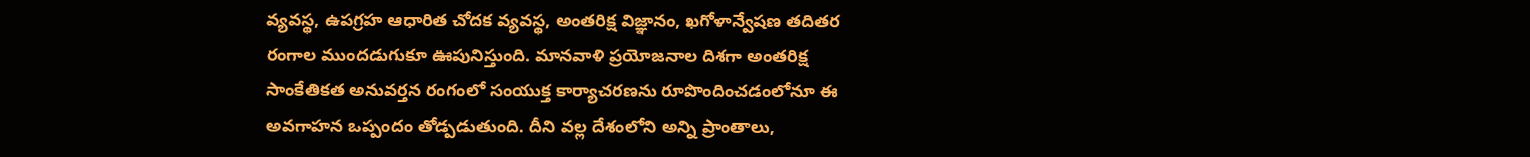వ్యవస్థ, ఉపగ్రహ ఆధారిత చోదక వ్యవస్థ, అంతరిక్ష విజ్ఞానం, ఖగోళాన్వేషణ తదితర రంగాల ముందడుగుకూ ఊపునిస్తుంది. మానవాళి ప్రయోజనాల దిశగా అంతరిక్ష సాంకేతికత అనువర్తన రంగంలో సంయుక్త కార్యాచరణను రూపొందించడంలోనూ ఈ అవగాహన ఒప్పందం తోడ్పడుతుంది. దీని వల్ల దేశంలోని అన్ని ప్రాంతాలు,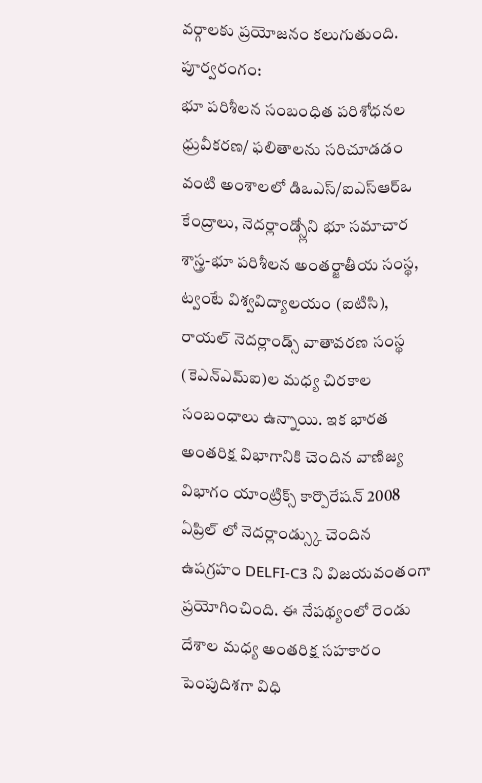వర్గాలకు ప్రయోజనం కలుగుతుంది.
పూర్వరంగం:
భూ పరిశీలన సంబంధిత పరిశోధనల ధ్రువీకరణ/ ఫలితాలను సరిచూడడం వంటి అంశాలలో డిఒఎస్/ఐఎస్ఆర్ఒ కేంద్రాలు, నెదర్లాండ్స్లోని భూ సమాచార శాస్త్ర-భూ పరిశీలన అంతర్జాతీయ సంస్థ, ట్వంటే విశ్వవిద్యాలయం (ఐటిసి), రాయల్ నెదర్లాండ్స్ వాతావరణ సంస్థ (కెఎన్ఎమ్ఐ)ల మధ్య చిరకాల సంబంధాలు ఉన్నాయి. ఇక భారత అంతరిక్ష విభాగానికి చెందిన వాణిజ్య విభాగం యాంట్రిక్స్ కార్పొరేషన్ 2008 ఏప్రిల్ లో నెదర్లాండ్స్కు చెందిన ఉపగ్రహం DELFI-C3 ని విజయవంతంగా ప్రయోగించింది. ఈ నేపథ్యంలో రెండు దేశాల మధ్య అంతరిక్ష సహకారం పెంపుదిశగా విధి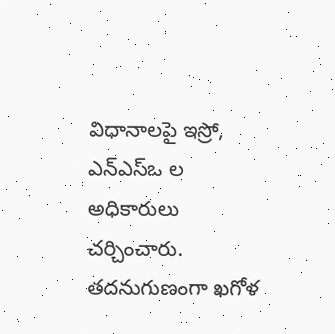విధానాలపై ఇస్రో, ఎన్ఎస్ఒ ల అధికారులు చర్చించారు. తదనుగుణంగా ఖగోళ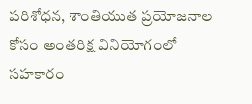పరిశోధన, శాంతియుత ప్రయోజనాల కోసం అంతరిక్ష వినియోగంలో సహకారం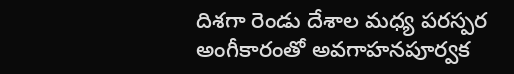దిశగా రెండు దేశాల మధ్య పరస్పర అంగీకారంతో అవగాహనపూర్వక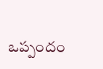ఒప్పందం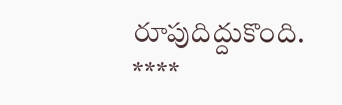రూపుదిద్దుకొంది.
****